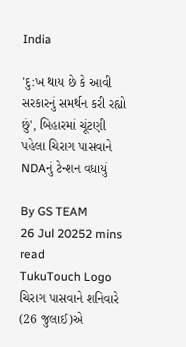India

'દુ:ખ થાય છે કે આવી સરકારનું સમર્થન કરી રહ્યો છું', બિહારમાં ચૂંટણી પહેલા ચિરાગ પાસવાને NDAનું ટેન્શન વધાયું

By GS TEAM
26 Jul 20252 mins read
TukuTouch Logo
ચિરાગ પાસવાને શનિવારે (26 જુલાઈ)એ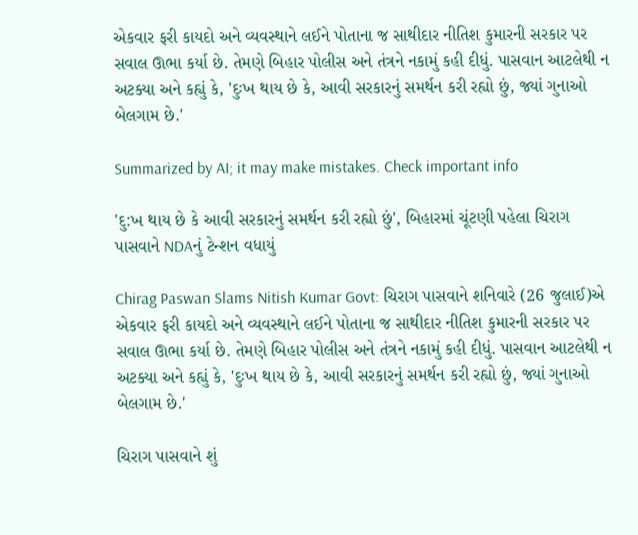એકવાર ફરી કાયદો અને વ્યવસ્થાને લઈને પોતાના જ સાથીદાર નીતિશ કુમારની સરકાર પર સવાલ ઊભા કર્યા છે. તેમણે બિહાર પોલીસ અને તંત્રને નકામું કહી દીધું. પાસવાન આટલેથી ન અટક્યા અને કહ્યું કે, 'દુઃખ થાય છે કે, આવી સરકારનું સમર્થન કરી રહ્યો છું, જ્યાં ગુનાઓ બેલગામ છે.'

Summarized by AI; it may make mistakes. Check important info

'દુ:ખ થાય છે કે આવી સરકારનું સમર્થન કરી રહ્યો છું', બિહારમાં ચૂંટણી પહેલા ચિરાગ પાસવાને NDAનું ટેન્શન વધાયું

Chirag Paswan Slams Nitish Kumar Govt: ચિરાગ પાસવાને શનિવારે (26 જુલાઈ)એ એકવાર ફરી કાયદો અને વ્યવસ્થાને લઈને પોતાના જ સાથીદાર નીતિશ કુમારની સરકાર પર સવાલ ઊભા કર્યા છે. તેમણે બિહાર પોલીસ અને તંત્રને નકામું કહી દીધું. પાસવાન આટલેથી ન અટક્યા અને કહ્યું કે, 'દુઃખ થાય છે કે, આવી સરકારનું સમર્થન કરી રહ્યો છું, જ્યાં ગુનાઓ બેલગામ છે.'

ચિરાગ પાસવાને શું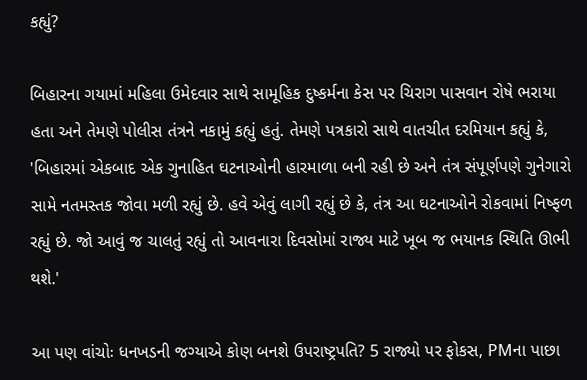કહ્યું?

બિહારના ગયામાં મહિલા ઉમેદવાર સાથે સામૂહિક દુષ્કર્મના કેસ પર ચિરાગ પાસવાન રોષે ભરાયા હતા અને તેમણે પોલીસ તંત્રને નકામું કહ્યું હતું. તેમણે પત્રકારો સાથે વાતચીત દરમિયાન કહ્યું કે, 'બિહારમાં એકબાદ એક ગુનાહિત ઘટનાઓની હારમાળા બની રહી છે અને તંત્ર સંપૂર્ણપણે ગુનેગારો સામે નતમસ્તક જોવા મળી રહ્યું છે. હવે એવું લાગી રહ્યું છે કે, તંત્ર આ ઘટનાઓને રોકવામાં નિષ્ફળ રહ્યું છે. જો આવું જ ચાલતું રહ્યું તો આવનારા દિવસોમાં રાજ્ય માટે ખૂબ જ ભયાનક સ્થિતિ ઊભી થશે.'

આ પણ વાંચોઃ ધનખડની જગ્યાએ કોણ બનશે ઉપરાષ્ટ્રપતિ? 5 રાજ્યો પર ફોકસ, PMના પાછા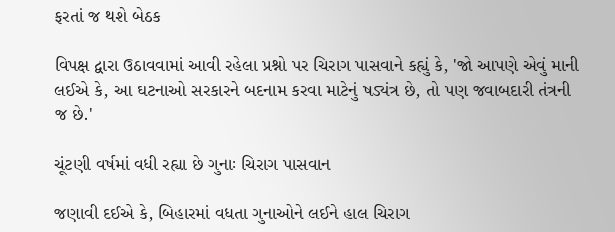ફરતાં જ થશે બેઠક

વિપક્ષ દ્વારા ઉઠાવવામાં આવી રહેલા પ્રશ્નો પર ચિરાગ પાસવાને કહ્યું કે, 'જો આપણે એવું માની લઈએ કે, આ ઘટનાઓ સરકારને બદનામ કરવા માટેનું ષડ્યંત્ર છે, તો પણ જવાબદારી તંત્રની જ છે.'

ચૂંટણી વર્ષમાં વધી રહ્યા છે ગુનાઃ ચિરાગ પાસવાન

જણાવી દઈએ કે, બિહારમાં વધતા ગુનાઓને લઈને હાલ ચિરાગ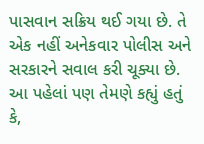પાસવાન સક્રિય થઈ ગયા છે. તે એક નહીં અનેકવાર પોલીસ અને સરકારને સવાલ કરી ચૂક્યા છે. આ પહેલાં પણ તેમણે કહ્યું હતું કે,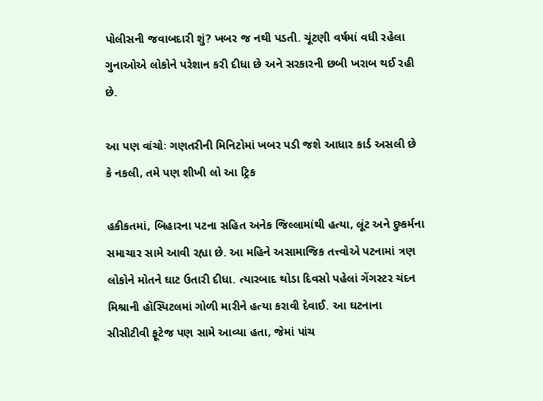પોલીસની જવાબદારી શું? ખબર જ નથી પડતી. ચૂંટણી વર્ષમાં વધી રહેલા ગુનાઓએ લોકોને પરેશાન કરી દીધા છે અને સરકારની છબી ખરાબ થઈ રહી છે.

આ પણ વાંચોઃ ગણતરીની મિનિટોમાં ખબર પડી જશે આધાર કાર્ડ અસલી છે કે નકલી, તમે પણ શીખી લો આ ટ્રિક

હકીકતમાં, બિહારના પટના સહિત અનેક જિલ્લામાંથી હત્યા, લૂંટ અને દુષ્કર્મના સમાચાર સામે આવી રહ્યા છે. આ મહિને અસામાજિક તત્ત્વોએ પટનામાં ત્રણ લોકોને મોતને ઘાટ ઉતારી દીધા. ત્યારબાદ થોડા દિવસો પહેલાં ગેંગસ્ટર ચંદન મિશ્રાની હૉસ્પિટલમાં ગોળી મારીને હત્યા કરાવી દેવાઈ. આ ઘટનાના સીસીટીવી ફૂટેજ પણ સામે આવ્યા હતા, જેમાં પાંચ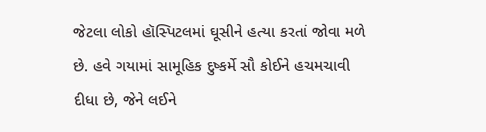જેટલા લોકો હૉસ્પિટલમાં ઘૂસીને હત્યા કરતાં જોવા મળે છે. હવે ગયામાં સામૂહિક દુષ્કર્મે સૌ કોઈને હચમચાવી દીધા છે, જેને લઈને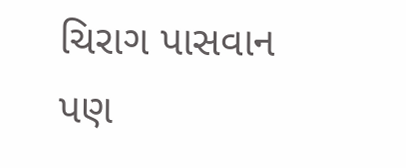ચિરાગ પાસવાન પણ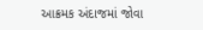આક્રમક અંદાજમાં જોવા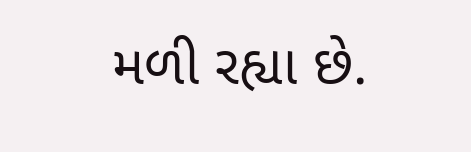મળી રહ્યા છે.